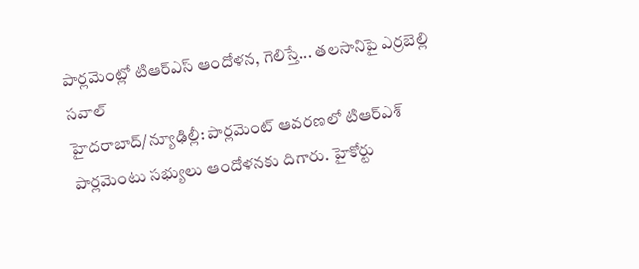పార్లమెంట్లో టిఆర్ఎస్ ఆందోళన, గెలిస్తే... తలసానిపై ఎర్రబెల్లి సవాల్
హైదరాబాద్/న్యూఢిల్లీ: పార్లమెంట్ ఆవరణలో టిఆర్ఎశ్ పార్లమెంటు సభ్యులు ఆందోళనకు దిగారు. హైకోర్టు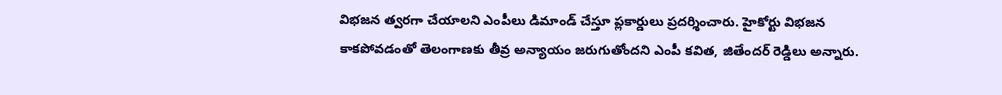విభజన త్వరగా చేయాలని ఎంపీలు డిమాండ్ చేస్తూ ప్లకార్డులు ప్రదర్శించారు. హైకోర్టు విభజన కాకపోవడంతో తెలంగాణకు తీవ్ర అన్యాయం జరుగుతోందని ఎంపీ కవిత, జితేందర్ రెడ్డిలు అన్నారు.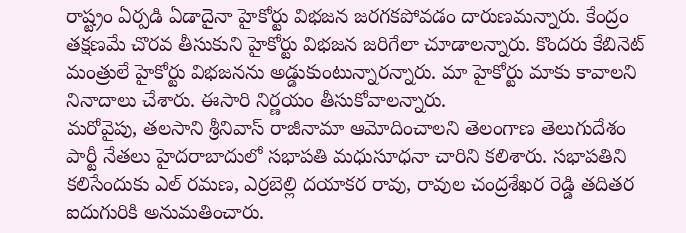రాష్ట్రం ఏర్పడి ఏడాదైనా హైకోర్టు విభజన జరగకపోవడం దారుణమన్నారు. కేంద్రం తక్షణమే చొరవ తీసుకుని హైకోర్టు విభజన జరిగేలా చూడాలన్నారు. కొందరు కేబినెట్ మంత్రులే హైకోర్టు విభజనను అడ్డుకుంటున్నారన్నారు. మా హైకోర్టు మాకు కావాలని నినాదాలు చేశారు. ఈసారి నిర్ణయం తీసుకోవాలన్నారు.
మరోవైపు, తలసాని శ్రీనివాస్ రాజీనామా ఆమోదించాలని తెలంగాణ తెలుగుదేశం పార్టీ నేతలు హైదరాబాదులో సభాపతి మధుసూధనా చారిని కలిశారు. సభాపతిని కలిసేందుకు ఎల్ రమణ, ఎర్రబెల్లి దయాకర రావు, రావుల చంద్రశేఖర రెడ్డి తదితర ఐదుగురికి అనుమతించారు.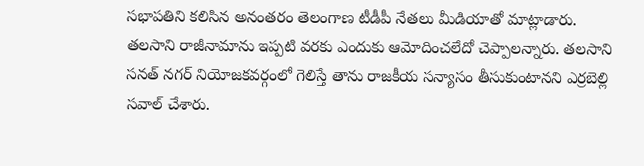సభాపతిని కలిసిన అనంతరం తెలంగాణ టీడీపీ నేతలు మీడియాతో మాట్లాడారు. తలసాని రాజీనామాను ఇప్పటి వరకు ఎందుకు ఆమోదించలేదో చెప్పాలన్నారు. తలసాని సనత్ నగర్ నియోజకవర్గంలో గెలిస్తే తాను రాజకీయ సన్యాసం తీసుకుంటానని ఎర్రబెల్లి సవాల్ చేశారు.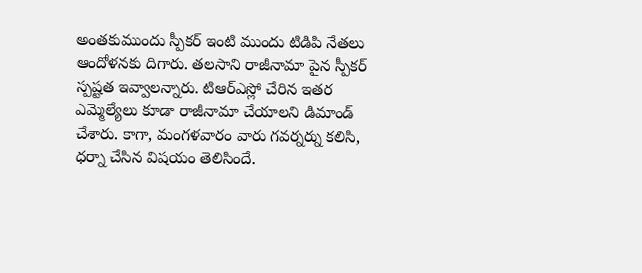అంతకుముందు స్పీకర్ ఇంటి ముందు టిడిపి నేతలు ఆందోళనకు దిగారు. తలసాని రాజీనామా పైన స్పీకర్ స్పష్టత ఇవ్వాలన్నారు. టిఆర్ఎస్లో చేరిన ఇతర ఎమ్మెల్యేలు కూడా రాజీనామా చేయాలని డిమాండ్ చేశారు. కాగా, మంగళవారం వారు గవర్నర్ను కలిసి, ధర్నా చేసిన విషయం తెలిసిందే.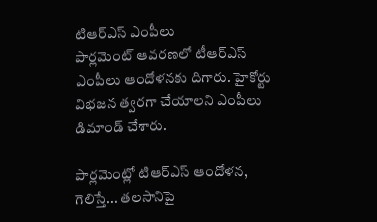టిఆర్ఎస్ ఎంపీలు
పార్లమెంట్ ఆవరణలో టీఆర్ఎస్ ఎంపీలు ఆందోళనకు దిగారు. హైకోర్టు విభజన త్వరగా చేయాలని ఎంపీలు డిమాండ్ చేశారు.

పార్లమెంట్లో టిఆర్ఎస్ ఆందోళన, గెలిస్తే... తలసానిపై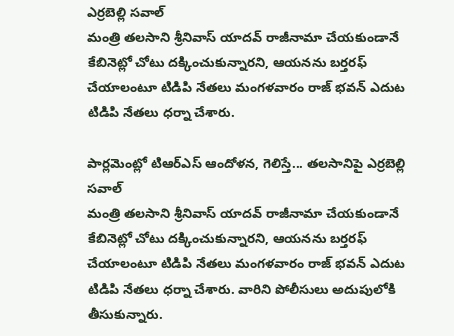ఎర్రబెల్లి సవాల్
మంత్రి తలసాని శ్రీనివాస్ యాదవ్ రాజీనామా చేయకుండానే కేబినెట్లో చోటు దక్కించుకున్నారని, ఆయనను బర్తరఫ్ చేయాలంటూ టిడిపి నేతలు మంగళవారం రాజ్ భవన్ ఎదుట టిడిపి నేతలు ధర్నా చేశారు.

పార్లమెంట్లో టిఆర్ఎస్ ఆందోళన, గెలిస్తే... తలసానిపై ఎర్రబెల్లి సవాల్
మంత్రి తలసాని శ్రీనివాస్ యాదవ్ రాజీనామా చేయకుండానే కేబినెట్లో చోటు దక్కించుకున్నారని, ఆయనను బర్తరఫ్ చేయాలంటూ టిడిపి నేతలు మంగళవారం రాజ్ భవన్ ఎదుట టిడిపి నేతలు ధర్నా చేశారు. వారిని పోలీసులు అదుపులోకి తీసుకున్నారు.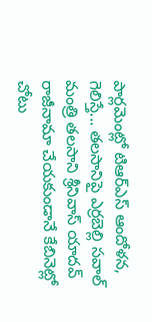పార్లమెంట్లో టిఆర్ఎస్ ఆందోళన, గెలిస్తే... తలసానిపై ఎర్రబెల్లి సవాల్
మంత్రి తలసాని శ్రీనివాస్ యాదవ్ రాజీనామా చేయకుండానే కేబినెట్లో చోటు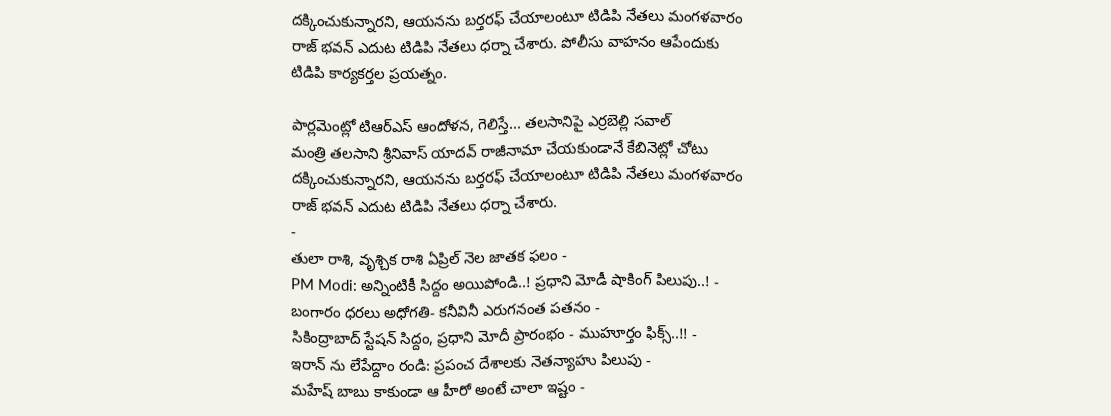దక్కించుకున్నారని, ఆయనను బర్తరఫ్ చేయాలంటూ టిడిపి నేతలు మంగళవారం రాజ్ భవన్ ఎదుట టిడిపి నేతలు ధర్నా చేశారు. పోలీసు వాహనం ఆపేందుకు టిడిపి కార్యకర్తల ప్రయత్నం.

పార్లమెంట్లో టిఆర్ఎస్ ఆందోళన, గెలిస్తే... తలసానిపై ఎర్రబెల్లి సవాల్
మంత్రి తలసాని శ్రీనివాస్ యాదవ్ రాజీనామా చేయకుండానే కేబినెట్లో చోటు దక్కించుకున్నారని, ఆయనను బర్తరఫ్ చేయాలంటూ టిడిపి నేతలు మంగళవారం రాజ్ భవన్ ఎదుట టిడిపి నేతలు ధర్నా చేశారు.
-
తులా రాశి, వృశ్చిక రాశి ఏప్రిల్ నెల జాతక ఫలం -
PM Modi: అన్నింటికీ సిద్దం అయిపోండి..! ప్రధాని మోడీ షాకింగ్ పిలుపు..! -
బంగారం ధరలు అధోగతి- కనీవినీ ఎరుగనంత పతనం -
సికింద్రాబాద్ స్టేషన్ సిద్దం, ప్రధాని మోదీ ప్రారంభం - ముహూర్తం ఫిక్స్..!! -
ఇరాన్ ను లేపేద్దాం రండి: ప్రపంచ దేశాలకు నెతన్యాహు పిలుపు -
మహేష్ బాబు కాకుండా ఆ హీరో అంటే చాలా ఇష్టం -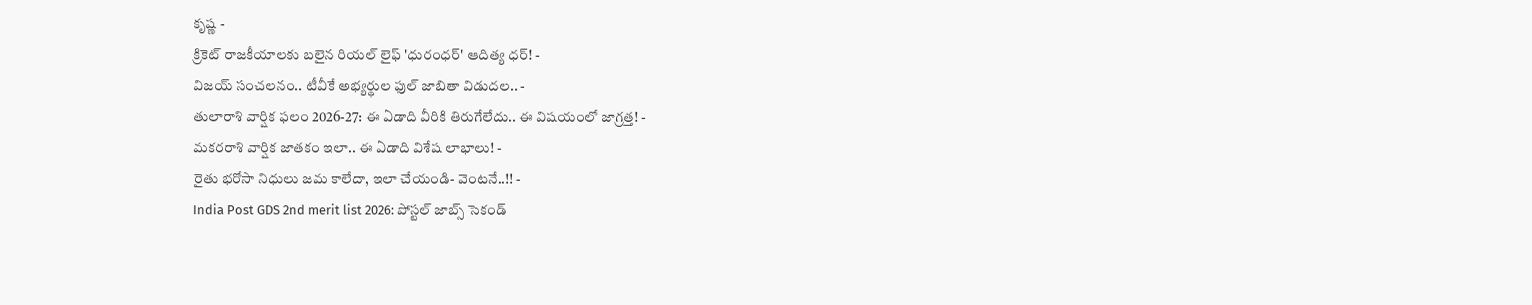కృష్ణ -
క్రికెట్ రాజకీయాలకు బలైన రియల్ లైఫ్ 'ధురంధర్' ఆదిత్య ధర్! -
విజయ్ సంచలనం.. టీవీకే అభ్యర్థుల ఫుల్ జాబితా విడుదల.. -
తులారాశి వార్షిక ఫలం 2026-27: ఈ ఏడాది వీరికి తిరుగేలేదు.. ఈ విషయంలో జాగ్రత్త! -
మకరరాశి వార్షిక జాతకం ఇలా.. ఈ ఏడాది విశేష లాభాలు! -
రైతు భరోసా నిధులు జమ కాలేదా, ఇలా చేయండి- వెంటనే..!! -
India Post GDS 2nd merit list 2026: పోస్టల్ జాబ్స్ సెకండ్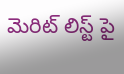మెరిట్ లిస్ట్ పై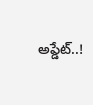అప్డేట్..!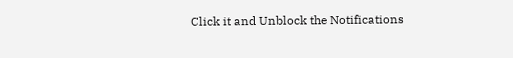Click it and Unblock the Notifications